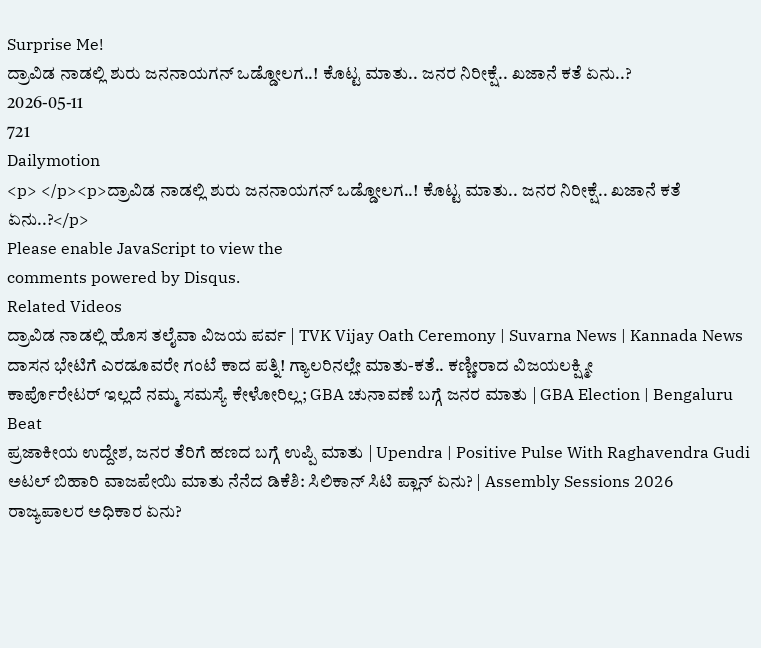Surprise Me!
ದ್ರಾವಿಡ ನಾಡಲ್ಲಿ ಶುರು ಜನನಾಯಗನ್ ಒಡ್ಡೋಲಗ..! ಕೊಟ್ಟ ಮಾತು.. ಜನರ ನಿರೀಕ್ಷೆ.. ಖಜಾನೆ ಕತೆ ಏನು..?
2026-05-11
721
Dailymotion
<p> </p><p>ದ್ರಾವಿಡ ನಾಡಲ್ಲಿ ಶುರು ಜನನಾಯಗನ್ ಒಡ್ಡೋಲಗ..! ಕೊಟ್ಟ ಮಾತು.. ಜನರ ನಿರೀಕ್ಷೆ.. ಖಜಾನೆ ಕತೆ ಏನು..?</p>
Please enable JavaScript to view the
comments powered by Disqus.
Related Videos
ದ್ರಾವಿಡ ನಾಡಲ್ಲಿ ಹೊಸ ತಲೈವಾ ವಿಜಯ ಪರ್ವ | TVK Vijay Oath Ceremony | Suvarna News | Kannada News
ದಾಸನ ಭೇಟಿಗೆ ಎರಡೂವರೇ ಗಂಟೆ ಕಾದ ಪತ್ನಿ! ಗ್ಯಾಲರಿನಲ್ಲೇ ಮಾತು-ಕತೆ.. ಕಣ್ಣೀರಾದ ವಿಜಯಲಕ್ಷ್ಮೀ
ಕಾರ್ಪೊರೇಟರ್ ಇಲ್ಲದೆ ನಮ್ಮ ಸಮಸ್ಯೆ ಕೇಳೋರಿಲ್ಲ; GBA ಚುನಾವಣೆ ಬಗ್ಗೆ ಜನರ ಮಾತು | GBA Election | Bengaluru Beat
ಪ್ರಜಾಕೀಯ ಉದ್ದೇಶ, ಜನರ ತೆರಿಗೆ ಹಣದ ಬಗ್ಗೆ ಉಪ್ಪಿ ಮಾತು | Upendra | Positive Pulse With Raghavendra Gudi
ಅಟಲ್ ಬಿಹಾರಿ ವಾಜಪೇಯಿ ಮಾತು ನೆನೆದ ಡಿಕೆಶಿ: ಸಿಲಿಕಾನ್ ಸಿಟಿ ಪ್ಲಾನ್ ಏನು? | Assembly Sessions 2026
ರಾಜ್ಯಪಾಲರ ಅಧಿಕಾರ ಏನು?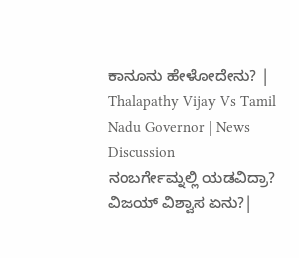ಕಾನೂನು ಹೇಳೋದೇನು? | Thalapathy Vijay Vs Tamil Nadu Governor | News Discussion
ನಂಬರ್ಗೇಮ್ನಲ್ಲಿ ಯಡವಿದ್ರಾ? ವಿಜಯ್ ವಿಶ್ವಾಸ ಏನು?|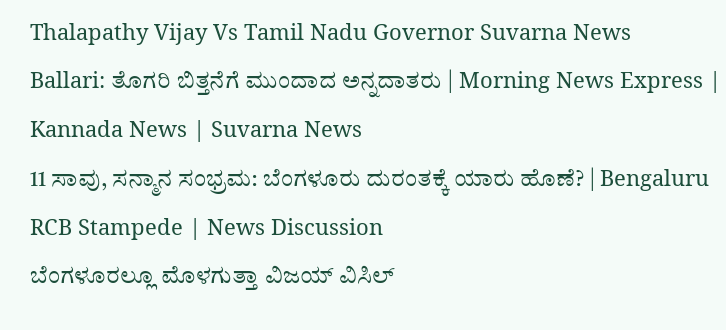Thalapathy Vijay Vs Tamil Nadu Governor Suvarna News
Ballari: ತೊಗರಿ ಬಿತ್ತನೆಗೆ ಮುಂದಾದ ಅನ್ನದಾತರು | Morning News Express | Kannada News | Suvarna News
11 ಸಾವು, ಸನ್ಮಾನ ಸಂಭ್ರಮ: ಬೆಂಗಳೂರು ದುರಂತಕ್ಕೆ ಯಾರು ಹೊಣೆ? | Bengaluru RCB Stampede | News Discussion
ಬೆಂಗಳೂರಲ್ಲೂ ಮೊಳಗುತ್ತಾ ವಿಜಯ್ ವಿಸಿಲ್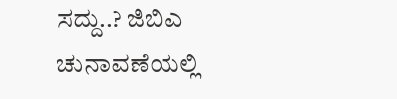ಸದ್ದು..? ಜಿಬಿಎ ಚುನಾವಣೆಯಲ್ಲಿ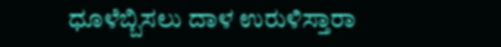ಧೂಳೆಬ್ಬಿಸಲು ದಾಳ ಉರುಳಿಸ್ತಾರಾ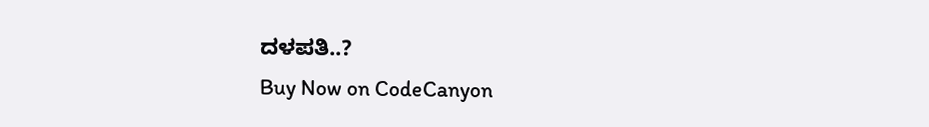ದಳಪತಿ..?
Buy Now on CodeCanyon